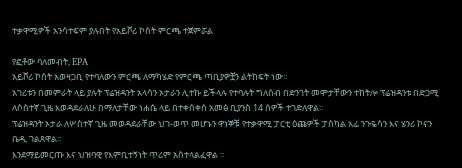ተቃዋሚዎች አንሳተፍም ያሉበት የአይቮሪ ኮስት ምርጫ ተጀምሯል

የፎቶው ባለመብት, EPA
አይቮሪ ኮስት አወዛጋቢ የተባለውን ምርጫ ለማካሄድ የምርጫ ጣቢያዎቿን ልትከፍት ነው።
አገሪቱን በመምራት ላይ ያሉት ፕሬዝዳንት አላሳን ኦታራን ሊተኩ ይችላሉ የተባሉት ግለሰብ በድንገት መሞታቸውን ተከትሎ ፕሬዝዳንቱ በድጋሚ ለሶስተኛ ጊዜ እወዳደራለሁ በማለታቸው ነሐሴ ላይ በተቀሰቀሰ አመፅ ቢያንስ 14 ሰዎች ተገድለዋል፡፡
ፕሬዝዳንት ኦታራ ለሦስተኛ ጊዜ መወዳደራቸው ህገ-ወጥ መሆኑን ዋነኞቹ የተቃዋሚ ፓርቲ ዕጩዎች ፓስካል አፊ ንጉዬሳን እና ሄንሪ ኮናን ቤዲ ገልጸዋል፡፡
እንደማይመርጡ እና ህዝባዊ የእምቢተኝነት ጥሪም አስተላልፈዋል ፡፡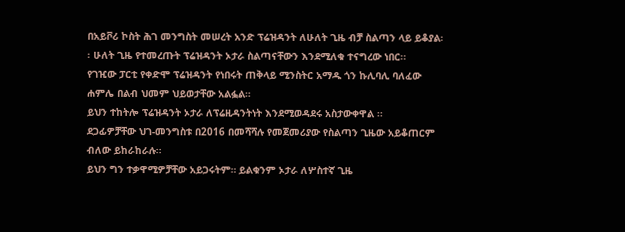በአይቮሪ ኮስት ሕገ መንግስት መሠረት አንድ ፕሬዝዳንት ለሁለት ጊዜ ብቻ ስልጣን ላይ ይቆያል፡፡ ሁለት ጊዜ የተመረጡት ፕሬዝዳንት ኦታራ ስልጣናቸውን እንደሚለቁ ተናግረው ነበር፡፡
የገዢው ፓርቲ የቀድሞ ፕሬዝዳንት የነበሩት ጠቅላይ ሚንስትር አማዱ ጎን ኩሊባሊ ባለፈው ሐምሌ በልብ ህመም ህይወታቸው አልፏል።
ይህን ተከትሎ ፕሬዝዳንት ኦታራ ለፕሬዚዳንትነት እንደሚወዳደሩ አስታውቀዋል ፡፡
ደጋፊዎቻቸው ህገ-መንግስቱ በ2016 በመሻሻሉ የመጀመሪያው የስልጣን ጊዜው አይቆጠርም ብለው ይከራከራሉ፡፡
ይህን ግን ተቃዋሚዎቻቸው አይጋሩትም። ይልቁንም ኦታራ ለሦስተኛ ጊዜ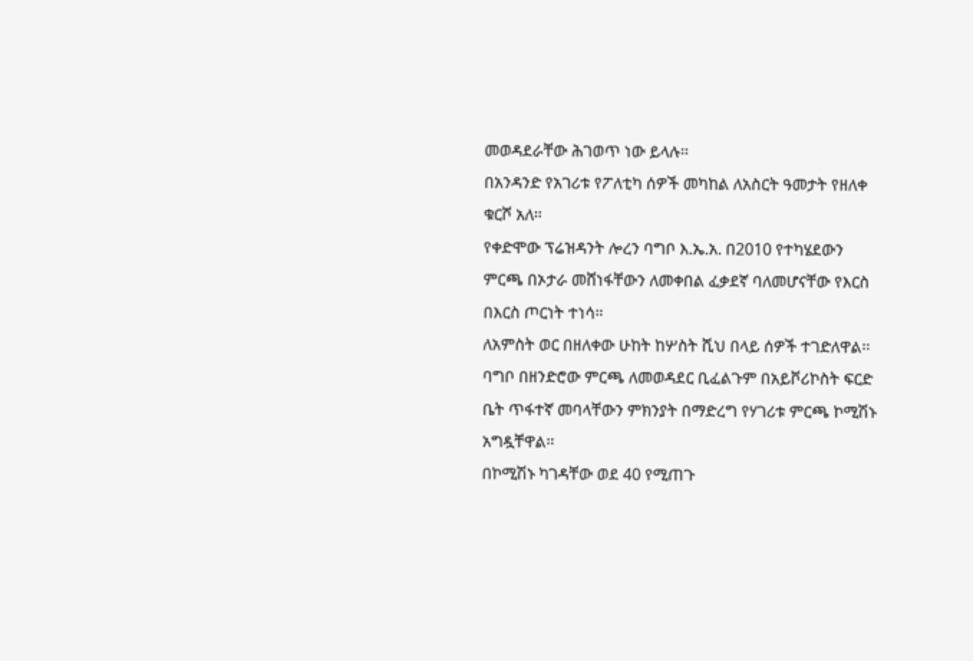መወዳደራቸው ሕገወጥ ነው ይላሉ፡፡
በአንዳንድ የአገሪቱ የፖለቲካ ሰዎች መካከል ለአስርት ዓመታት የዘለቀ ቁርሾ አለ፡፡
የቀድሞው ፕሬዝዳንት ሎረን ባግቦ እ.ኤ.አ. በ2010 የተካሄደውን ምርጫ በኦታራ መሸነፋቸውን ለመቀበል ፈቃደኛ ባለመሆናቸው የእርስ በእርስ ጦርነት ተነሳ።
ለአምስት ወር በዘለቀው ሁከት ከሦስት ሺህ በላይ ሰዎች ተገድለዋል፡፡
ባግቦ በዘንድሮው ምርጫ ለመወዳደር ቢፈልጉም በአይቮሪኮስት ፍርድ ቤት ጥፋተኛ መባላቸውን ምክንያት በማድረግ የሃገሪቱ ምርጫ ኮሚሽኑ አግዷቸዋል፡፡
በኮሚሽኑ ካገዳቸው ወደ 40 የሚጠጉ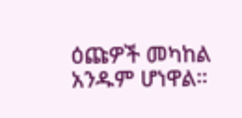ዕጩዎች መካከል አንዱም ሆነዋል።